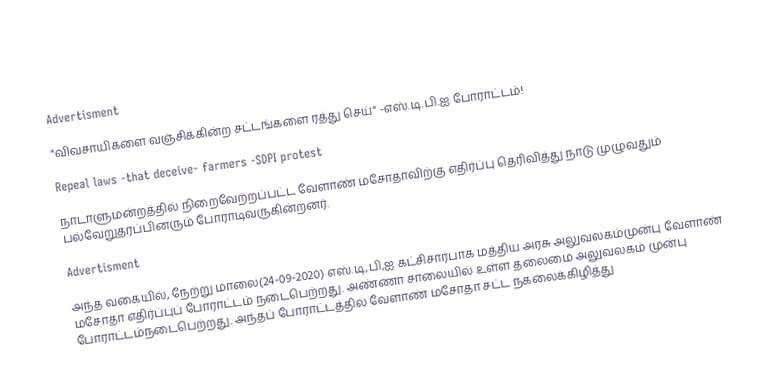Advertisment

"விவசாயிகளை வஞ்சிக்கின்ற சட்டங்களை ரத்து செய்" -எஸ்.டி.பி.ஐ போராட்டம்!

Repeal laws -that deceive- farmers -SDPI protest

நாடாளுமன்றத்தில் நிறைவேற்றப்பட்ட வேளாண் மசோதாவிற்கு எதிர்ப்பு தெரிவித்து நாடு முழுவதும் பல்வேறுதரப்பினரும் போராடிவருகின்றனர்.

Advertisment

அந்த வகையில், நேற்று மாலை(24-09-2020) எஸ்.டி,பி,ஐ கட்சிசார்பாக மத்திய அரசு அலுவலகம்முன்பு வேளாண் மசோதா எதிர்ப்புப் போராட்டம் நடைபெற்றது. அண்ணா சாலையில் உள்ள தலைமை அலுவலகம் முன்பு போராட்டம்நடைபெற்றது. அந்தப் போராட்டத்தில் வேளாண் மசோதா சட்ட நகலைக்கிழித்து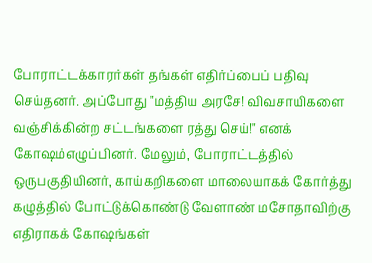போராட்டக்காரர்கள் தங்கள் எதிர்ப்பைப் பதிவு செய்தனர். அப்போது "மத்திய அரசே! விவசாயிகளை வஞ்சிக்கின்ற சட்டங்களை ரத்து செய்!" எனக் கோஷம்எழுப்பினர். மேலும், போராட்டத்தில் ஒருபகுதியினர், காய்கறிகளை மாலையாகக் கோர்த்து கழுத்தில் போட்டுக்கொண்டு வேளாண் மசோதாவிற்கு எதிராகக் கோஷங்கள்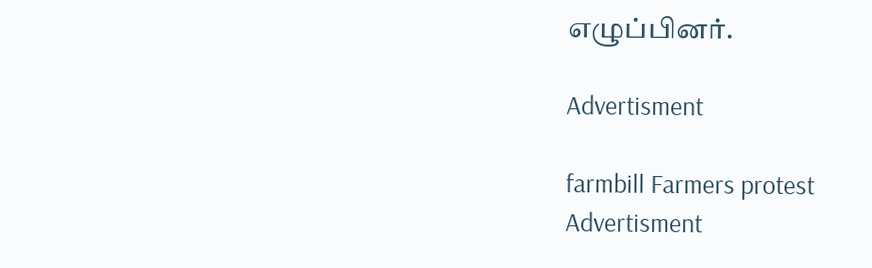எழுப்பினர்.

Advertisment

farmbill Farmers protest
Advertisment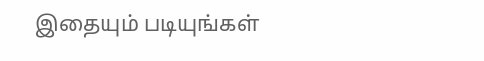இதையும் படியுங்கள்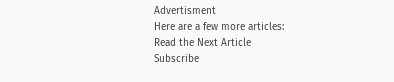Advertisment
Here are a few more articles:
Read the Next Article
Subscribe